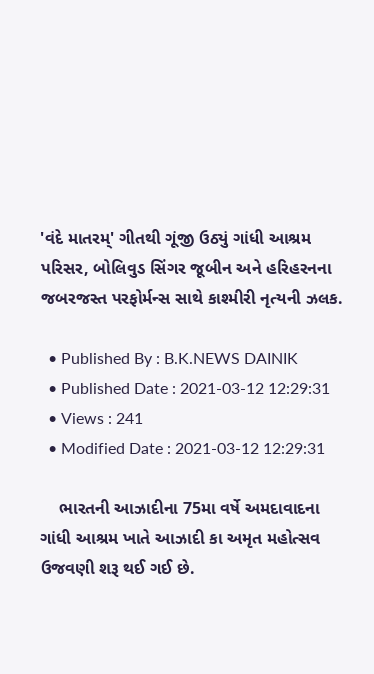'વંદે માતરમ્' ગીતથી ગૂંજી ઉઠ્યું ગાંધી આશ્રમ પરિસર, બોલિવુડ સિંગર જૂબીન અને હરિહરનના જબરજસ્ત પરફોર્મન્સ સાથે કાશ્મીરી નૃત્યની ઝલક.

  • Published By : B.K.NEWS DAINIK
  • Published Date : 2021-03-12 12:29:31
  • Views : 241
  • Modified Date : 2021-03-12 12:29:31

    ભારતની આઝાદીના 75મા વર્ષે અમદાવાદના ગાંધી આશ્રમ ખાતે આઝાદી કા અમૃત મહોત્સવ ઉજવણી શરૂ થઈ ગઈ છે.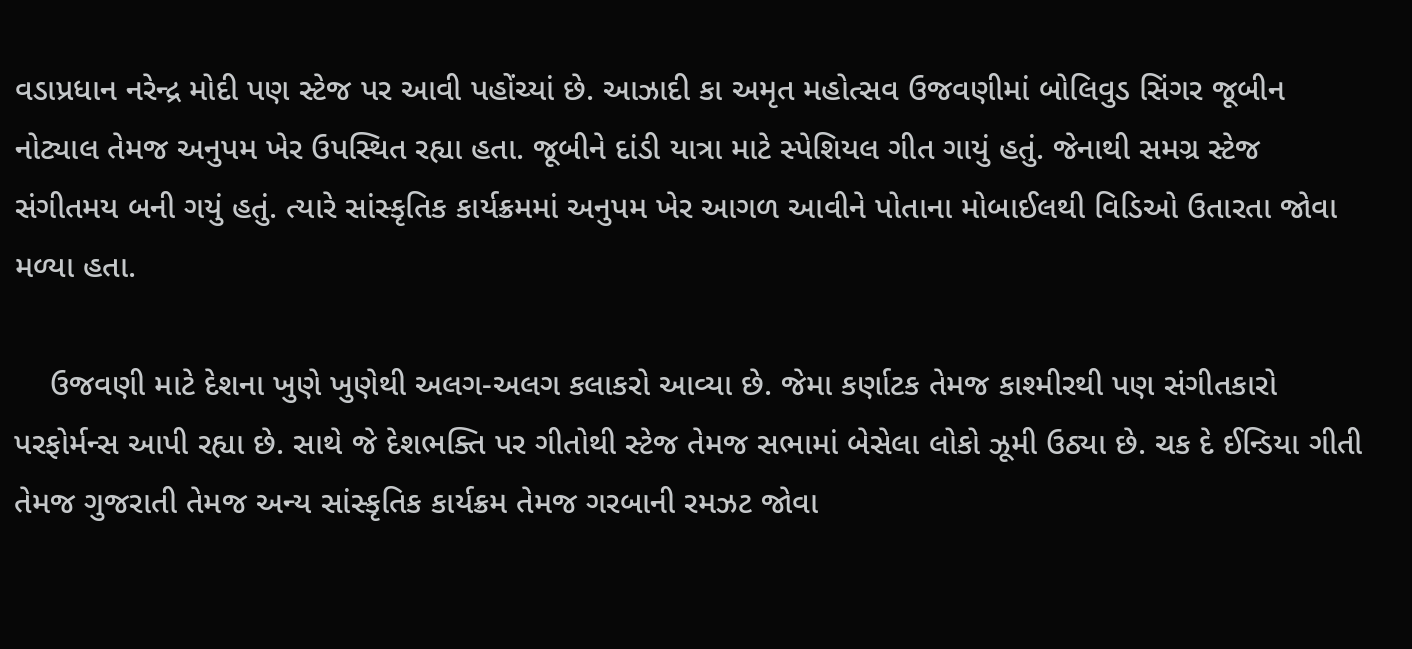વડાપ્રધાન નરેન્દ્ર મોદી પણ સ્ટેજ પર આવી પહોંચ્યાં છે. આઝાદી કા અમૃત મહોત્સવ ઉજવણીમાં બોલિવુડ સિંગર જૂબીન નોટ્યાલ તેમજ અનુપમ ખેર ઉપસ્થિત રહ્યા હતા. જૂબીને દાંડી યાત્રા માટે સ્પેશિયલ ગીત ગાયું હતું. જેનાથી સમગ્ર સ્ટેજ સંગીતમય બની ગયું હતું. ત્યારે સાંસ્કૃતિક કાર્યક્રમમાં અનુપમ ખેર આગળ આવીને પોતાના મોબાઈલથી વિડિઓ ઉતારતા જોવા મળ્યા હતા.

    ઉજવણી માટે દેશના ખુણે ખુણેથી અલગ-અલગ કલાકરો આવ્યા છે. જેમા કર્ણાટક તેમજ કાશ્મીરથી પણ સંગીતકારો પરફોર્મન્સ આપી રહ્યા છે. સાથે જે દેશભક્તિ પર ગીતોથી સ્ટેજ તેમજ સભામાં બેસેલા લોકો ઝૂમી ઉઠ્યા છે. ચક દે ઈન્ડિયા ગીતી તેમજ ગુજરાતી તેમજ અન્ય સાંસ્કૃતિક કાર્યક્રમ તેમજ ગરબાની રમઝટ જોવા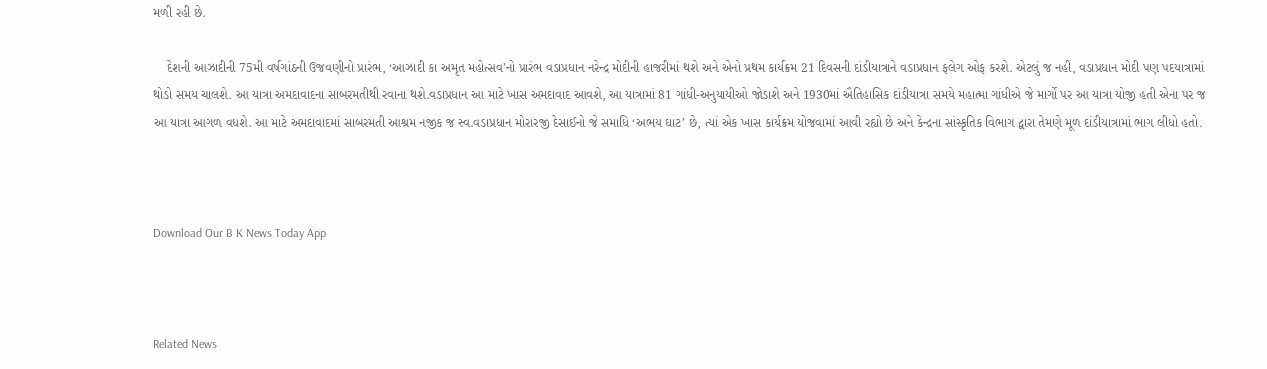મળી રહી છે.

    દેશની આઝાદીની 75મી વર્ષગાંઠની ઉજવણીનો પ્રારંભ, ‘આઝાદી કા અમૃત મહોત્સવ’નો પ્રારંભ વડાપ્રધાન નરેન્દ્ર મોદીની હાજરીમાં થશે અને એનો પ્રથમ કાર્યક્રમ 21 દિવસની દાંડીયાત્રાને વડાપ્રધાન ફલેગ ઓફ કરશે. એટલું જ નહીં, વડાપ્રધાન મોદી પણ પદયાત્રામાં થોડો સમય ચાલશે. આ યાત્રા અમદાવાદના સાબરમતીથી રવાના થશે.વડાપ્રધાન આ માટે ખાસ અમદાવાદ આવશે, આ યાત્રામાં 81 ગાંધી-અનુયાયીઓ જોડાશે અને 1930માં ઐતિહાસિક દાંડીયાત્રા સમયે મહાત્મા ગાંધીએ જે માર્ગો પર આ યાત્રા યોજી હતી એના પર જ આ યાત્રા આગળ વધશે. આ માટે અમદાવાદમાં સાબરમતી આશ્રમ નજીક જ સ્વ.વડાપ્રધાન મોરારજી દેસાઈનો જે સમાધિ ‘અભય ઘાટ’ છે, ત્યાં એક ખાસ કાર્યક્રમ યોજવામાં આવી રહ્યો છે અને કેન્દ્રના સાંસ્કૃતિક વિભાગ દ્વારા તેમણે મૂળ દાંડીયાત્રામાં ભાગ લીધો હતો.



Download Our B K News Today App



Related News